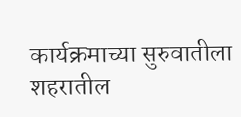कार्यक्रमाच्या सुरुवातीला शहरातील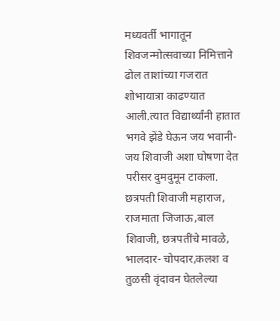मध्यवर्ती भागातून शिवजन्मोत्सवाच्या निमित्ताने ढोल ताशांच्या गजरात शोभायात्रा काढण्यात आली.त्यात विद्यार्थ्यांनी हातात भगवे झेंडे घेऊन जय भवानी-जय शिवाजी अशा घोषणा देत परीसर दुमदुमून टाकला. छत्रपती शिवाजी महाराज, राजमाता जिजाऊ,बाल शिवाजी, छत्रपतींचे मावळे, भालदार- चोपदार,कलश व तुळसी वृंदावन घेतलेल्या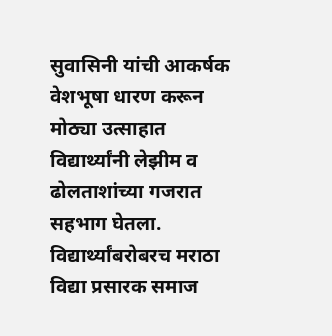सुवासिनी यांची आकर्षक वेशभूषा धारण करून मोठ्या उत्साहात विद्यार्थ्यांनी लेझीम व ढोलताशांच्या गजरात सहभाग घेतला. विद्यार्थ्यांबरोबरच मराठा विद्या प्रसारक समाज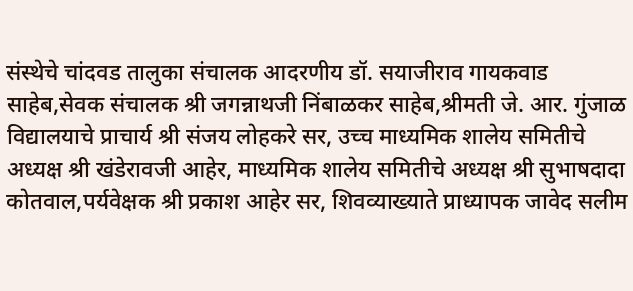संस्थेचे चांदवड तालुका संचालक आदरणीय डॉ. सयाजीराव गायकवाड साहेब,सेवक संचालक श्री जगन्नाथजी निंबाळकर साहेब,श्रीमती जे. आर. गुंजाळ विद्यालयाचे प्राचार्य श्री संजय लोहकरे सर, उच्च माध्यमिक शालेय समितीचे अध्यक्ष श्री खंडेरावजी आहेर, माध्यमिक शालेय समितीचे अध्यक्ष श्री सुभाषदादा कोतवाल,पर्यवेक्षक श्री प्रकाश आहेर सर, शिवव्याख्याते प्राध्यापक जावेद सलीम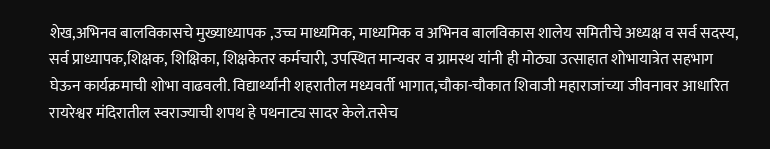शेख,अभिनव बालविकासचे मुख्याध्यापक ,उच्च माध्यमिक, माध्यमिक व अभिनव बालविकास शालेय समितीचे अध्यक्ष व सर्व सदस्य, सर्व प्राध्यापक,शिक्षक, शिक्षिका, शिक्षकेतर कर्मचारी, उपस्थित मान्यवर व ग्रामस्थ यांनी ही मोठ्या उत्साहात शोभायात्रेत सहभाग घेऊन कार्यक्रमाची शोभा वाढवली. विद्यार्थ्यांनी शहरातील मध्यवर्ती भागात,चौका-चौकात शिवाजी महाराजांच्या जीवनावर आधारित रायरेश्वर मंदिरातील स्वराज्याची शपथ हे पथनाट्य सादर केले.तसेच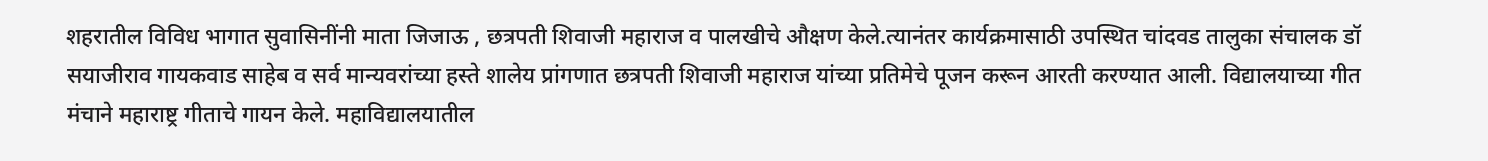शहरातील विविध भागात सुवासिनींनी माता जिजाऊ , छत्रपती शिवाजी महाराज व पालखीचे औक्षण केले.त्यानंतर कार्यक्रमासाठी उपस्थित चांदवड तालुका संचालक डॉ सयाजीराव गायकवाड साहेब व सर्व मान्यवरांच्या हस्ते शालेय प्रांगणात छत्रपती शिवाजी महाराज यांच्या प्रतिमेचे पूजन करून आरती करण्यात आली. विद्यालयाच्या गीत मंचाने महाराष्ट्र गीताचे गायन केले. महाविद्यालयातील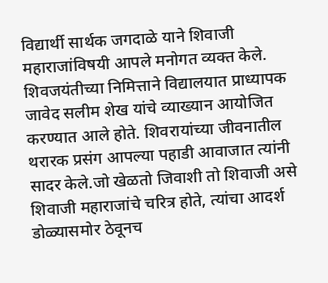विद्यार्थी सार्थक जगदाळे याने शिवाजी महाराजांविषयी आपले मनोगत व्यक्त केले. शिवजयंतीच्या निमित्ताने विद्यालयात प्राध्यापक जावेद सलीम शेख यांचे व्याख्यान आयोजित करण्यात आले होते. शिवरायांच्या जीवनातील थरारक प्रसंग आपल्या पहाडी आवाजात त्यांनी सादर केले.जो खेळतो जिवाशी तो शिवाजी असे शिवाजी महाराजांचे चरित्र होते, त्यांचा आदर्श डोळ्यासमोर ठेवूनच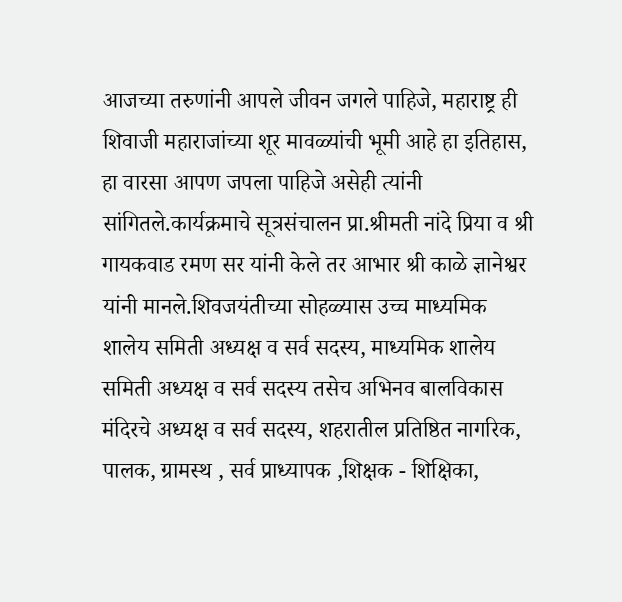आजच्या तरुणांनी आपले जीवन जगले पाहिजे, महाराष्ट्र ही शिवाजी महाराजांच्या शूर मावळ्यांची भूमी आहे हा इतिहास, हा वारसा आपण जपला पाहिजे असेही त्यांनी सांगितले.कार्यक्रमाचे सूत्रसंचालन प्रा.श्रीमती नांदे प्रिया व श्री गायकवाड रमण सर यांनी केले तर आभार श्री काळे ज्ञानेश्वर यांनी मानले.शिवजयंतीच्या सोहळ्यास उच्च माध्यमिक शालेय समिती अध्यक्ष व सर्व सदस्य, माध्यमिक शालेय समिती अध्यक्ष व सर्व सदस्य तसेच अभिनव बालविकास मंदिरचे अध्यक्ष व सर्व सदस्य, शहरातील प्रतिष्ठित नागरिक, पालक, ग्रामस्थ , सर्व प्राध्यापक ,शिक्षक - शिक्षिका,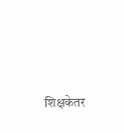शिक्षकेतर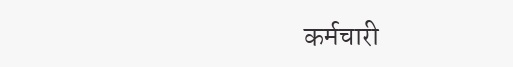कर्मचारी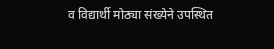व विद्यार्थी मोठ्या संख्येने उपस्थित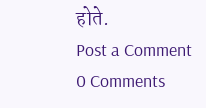होते.
Post a Comment
0 Comments